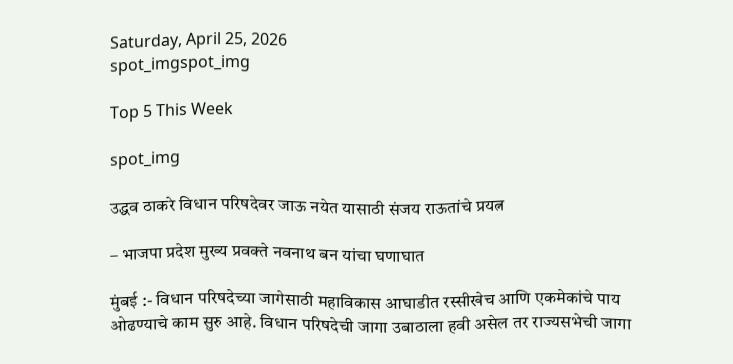Saturday, April 25, 2026
spot_imgspot_img

Top 5 This Week

spot_img

उद्धव ठाकरे विधान परिषदेवर जाऊ नयेत यासाठी संजय राऊतांचे प्रयत्न

– भाजपा प्रदेश मुख्य प्रवक्ते नवनाथ बन यांचा घणाघात

मुंबई :- विधान परिषदेच्या जागेसाठी महाविकास आघाडीत रस्सीखेच आणि एकमेकांचे पाय ओढण्याचे काम सुरु आहे. विधान परिषदेची जागा उबाठाला हवी असेल तर राज्यसभेची जागा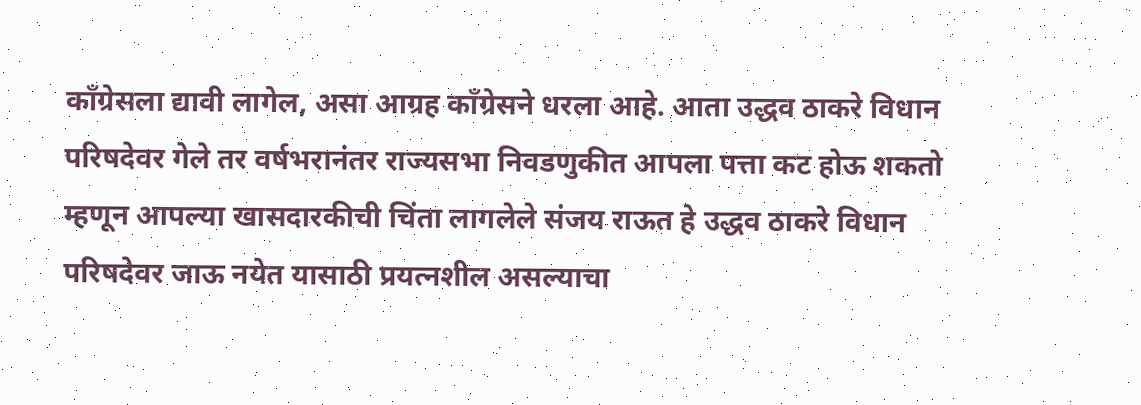कॉंग्रेसला द्यावी लागेल, असा आग्रह काँग्रेसने धरला आहे. आता उद्धव ठाकरे विधान परिषदेवर गेले तर वर्षभरानंतर राज्यसभा निवडणुकीत आपला पत्ता कट होऊ शकतो म्हणून आपल्या खासदारकीची चिंता लागलेले संजय राऊत हे उद्धव ठाकरे विधान परिषदेवर जाऊ नयेत यासाठी प्रयत्नशील असल्याचा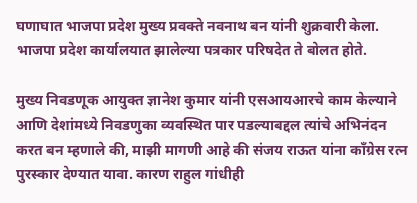घणाघात भाजपा प्रदेश मुख्य प्रवक्ते नवनाथ बन यांनी शुक्रवारी केला. भाजपा प्रदेश कार्यालयात झालेल्या पत्रकार परिषदेत ते बोलत होते.

मुख्य निवडणूक आयुक्त ज्ञानेश कुमार यांनी एसआयआरचे काम केल्याने आणि देशांमध्ये निवडणुका व्यवस्थित पार पडल्याबद्दल त्यांचे अभिनंदन करत बन म्हणाले की, माझी मागणी आहे की संजय राऊत यांना काँग्रेस रत्न पुरस्कार देण्यात यावा. कारण राहुल गांधीही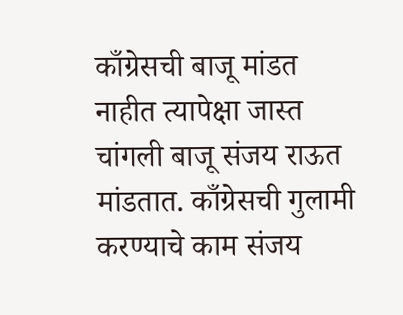काँग्रेसची बाजू मांडत नाहीत त्यापेक्षा जास्त चांगली बाजू संजय राऊत मांडतात. काँग्रेसची गुलामी करण्याचे काम संजय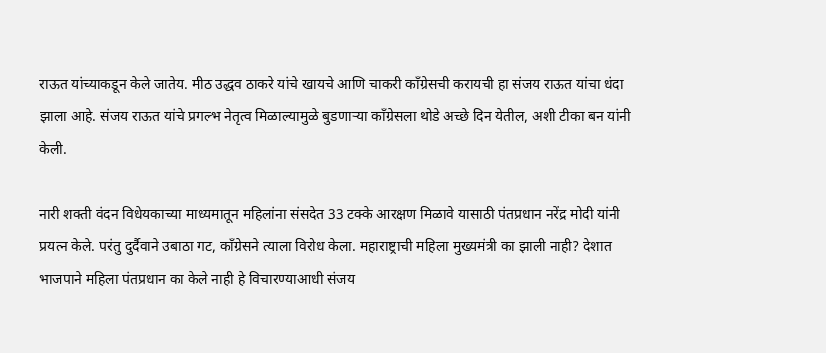राऊत यांच्याकडून केले जातेय. मीठ उद्धव ठाकरे यांचे खायचे आणि चाकरी काँग्रेसची करायची हा संजय राऊत यांचा धंदा झाला आहे. संजय राऊत यांचे प्रगल्भ नेतृत्व मिळाल्यामुळे बुडणाऱ्या काँग्रेसला थोडे अच्छे दिन येतील, अशी टीका बन यांनी केली.

नारी शक्ती वंदन विधेयकाच्या माध्यमातून महिलांना संसदेत 33 टक्के आरक्षण मिळावे यासाठी पंतप्रधान नरेंद्र मोदी यांनी प्रयत्न केले. परंतु दुर्दैवाने उबाठा गट, काँग्रेसने त्याला विरोध केला. महाराष्ट्राची महिला मुख्यमंत्री का झाली नाही? देशात भाजपाने महिला पंतप्रधान का केले नाही हे विचारण्याआधी संजय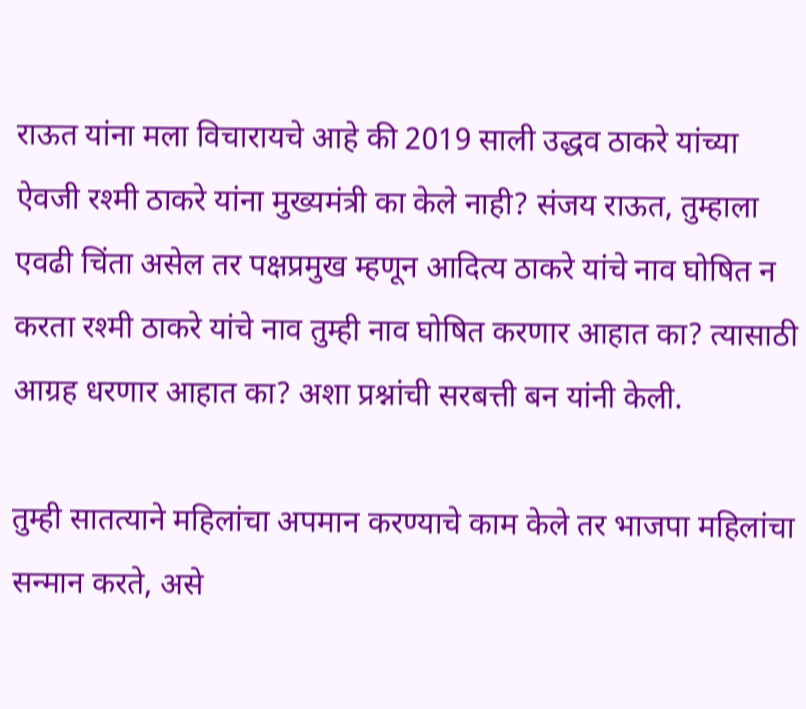राऊत यांना मला विचारायचे आहे की 2019 साली उद्धव ठाकरे यांच्या ऐवजी रश्मी ठाकरे यांना मुख्यमंत्री का केले नाही? संजय राऊत, तुम्हाला एवढी चिंता असेल तर पक्षप्रमुख म्हणून आदित्य ठाकरे यांचे नाव घोषित न करता रश्मी ठाकरे यांचे नाव तुम्ही नाव घोषित करणार आहात का? त्यासाठी आग्रह धरणार आहात का? अशा प्रश्नांची सरबत्ती बन यांनी केली.

तुम्ही सातत्याने महिलांचा अपमान करण्याचे काम केले तर भाजपा महिलांचा सन्मान करते, असे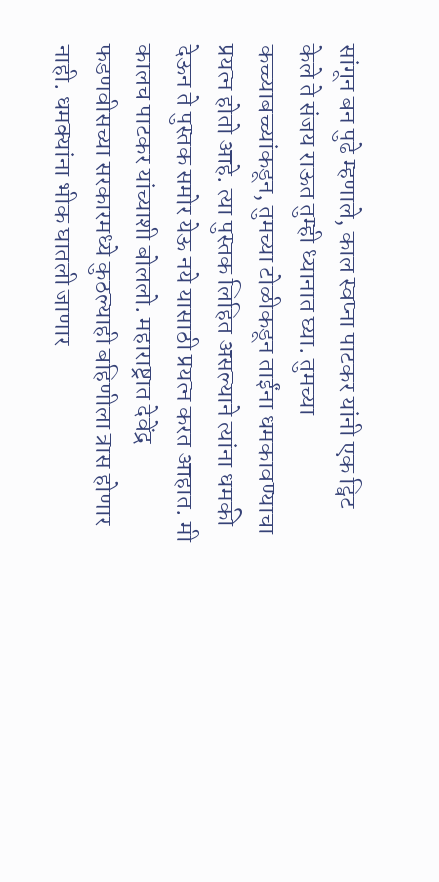सांगून बन पुढे म्हणाले, काल स्वप्ना पाटकर यांनी एक ट्विट केले ते संजय राऊत तुम्ही ध्यानात घ्या. तुमच्या कच्च्याबच्च्यांकडून, तुमच्या टोळीकडून ताईंना धमकावण्याचा प्रयत्न होतो आहे. त्या पुस्तक लिहित असल्याने त्यांना धमकी देऊन ते पुस्तक समोर येऊ नये यासाठी प्रयत्न करत आहात. मी कालच पाटकर यांच्याशी बोललो. महाराष्ट्रात देवेंद्र फडणवीसच्या सरकारमध्ये कुठल्याही बहिणीला त्रास होणार नाही. धमक्यांना भीक घातली जाणार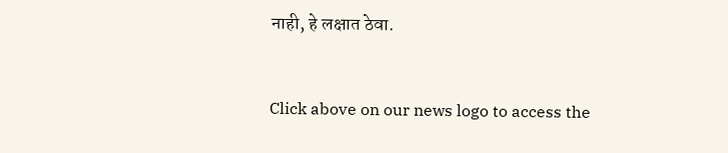नाही, हे लक्षात ठेवा.


Click above on our news logo to access the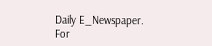Daily E_Newspaper.
For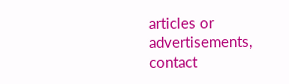articles or advertisements, contact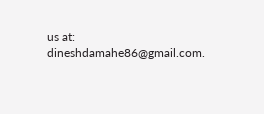us at: dineshdamahe86@gmail.com.